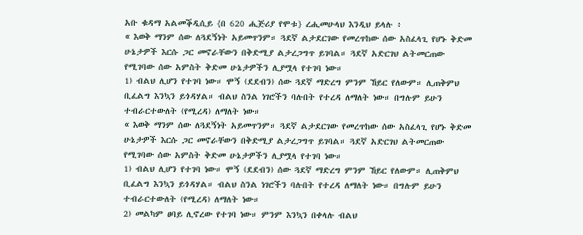አቡ ቁዳማ አልመቕዲሲይ {በ 620 ሒጅሪያ የሞቱ} ረሒመሁላህ እንዲህ ይላሉ ፥
« እወቅ ማንም ሰው ለጓደኝነት አይመጥንም። ጓደኛ ልታደርገው የመረጥከው ሰው አስፈላጊ የሆኑ ቅድመ ሁኔታዎች እርሱ ጋር መኖራቸውን በቅድሚያ ልታረጋግጥ ይገባል። ጓደኛ አድርገህ ልትመርጠው የሚገባው ሰው አምስት ቅድመ ሁኔታዎችን ሊያሟላ የተገባ ነው።
1) ብልህ ሊሆን የተገባ ነው። ሞኝ (ደደብን) ሰው ጓደኛ ማድረግ ምንም ኸይር የለውም። ሊጠቅምህ ቢፈልግ እንኳን ይጎዳሃል። ብልህ ስንል ነገሮችን ባሉበት የተረዳ ለማለት ነው። በግሉም ይሁን ተብራርተውለት (የሚረዳ) ለማለት ነው።
« እወቅ ማንም ሰው ለጓደኝነት አይመጥንም። ጓደኛ ልታደርገው የመረጥከው ሰው አስፈላጊ የሆኑ ቅድመ ሁኔታዎች እርሱ ጋር መኖራቸውን በቅድሚያ ልታረጋግጥ ይገባል። ጓደኛ አድርገህ ልትመርጠው የሚገባው ሰው አምስት ቅድመ ሁኔታዎችን ሊያሟላ የተገባ ነው።
1) ብልህ ሊሆን የተገባ ነው። ሞኝ (ደደብን) ሰው ጓደኛ ማድረግ ምንም ኸይር የለውም። ሊጠቅምህ ቢፈልግ እንኳን ይጎዳሃል። ብልህ ስንል ነገሮችን ባሉበት የተረዳ ለማለት ነው። በግሉም ይሁን ተብራርተውለት (የሚረዳ) ለማለት ነው።
2) መልካም ፀባይ ሊኖረው የተገባ ነው። ምንም እንኳን በቀላሉ ብልህ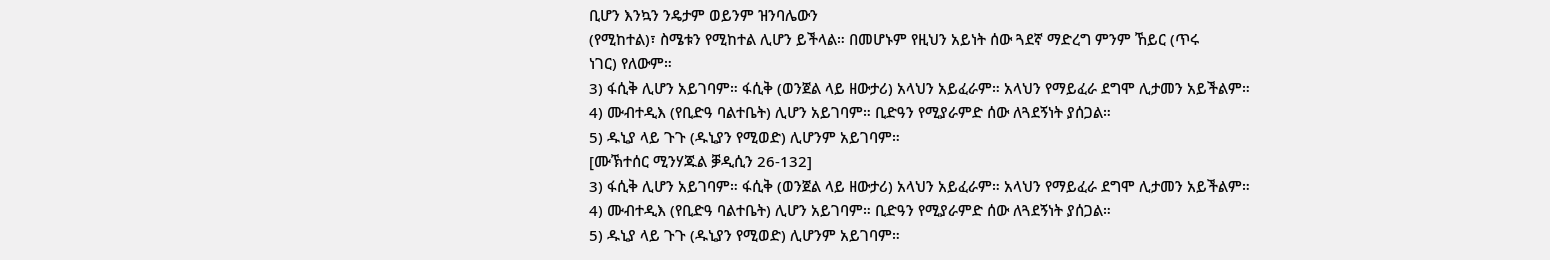ቢሆን እንኳን ንዴታም ወይንም ዝንባሌውን
(የሚከተል)፣ ስሜቱን የሚከተል ሊሆን ይችላል። በመሆኑም የዚህን አይነት ሰው ጓደኛ ማድረግ ምንም ኸይር (ጥሩ
ነገር) የለውም።
3) ፋሲቅ ሊሆን አይገባም። ፋሲቅ (ወንጀል ላይ ዘውታሪ) አላህን አይፈራም። አላህን የማይፈራ ደግሞ ሊታመን አይችልም።
4) ሙብተዲእ (የቢድዓ ባልተቤት) ሊሆን አይገባም። ቢድዓን የሚያራምድ ሰው ለጓደኝነት ያሰጋል።
5) ዱኒያ ላይ ጉጉ (ዱኒያን የሚወድ) ሊሆንም አይገባም።
[ሙኽተሰር ሚንሃጁል ቓዲሲን 26-132]
3) ፋሲቅ ሊሆን አይገባም። ፋሲቅ (ወንጀል ላይ ዘውታሪ) አላህን አይፈራም። አላህን የማይፈራ ደግሞ ሊታመን አይችልም።
4) ሙብተዲእ (የቢድዓ ባልተቤት) ሊሆን አይገባም። ቢድዓን የሚያራምድ ሰው ለጓደኝነት ያሰጋል።
5) ዱኒያ ላይ ጉጉ (ዱኒያን የሚወድ) ሊሆንም አይገባም።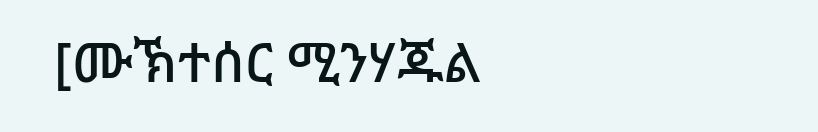[ሙኽተሰር ሚንሃጁል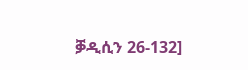ቓዲሲን 26-132]